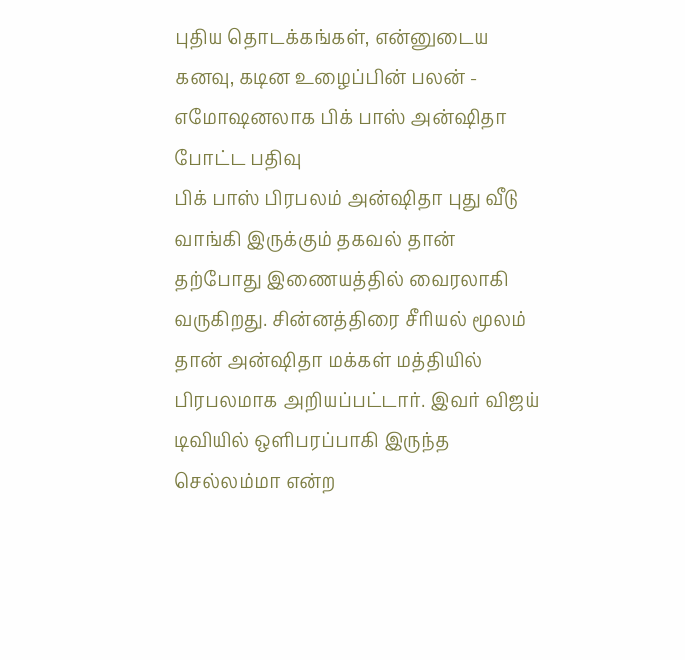புதிய தொடக்கங்கள், என்னுடைய கனவு, கடின உழைப்பின் பலன் - எமோஷனலாக பிக் பாஸ் அன்ஷிதா போட்ட பதிவு
பிக் பாஸ் பிரபலம் அன்ஷிதா புது வீடு வாங்கி இருக்கும் தகவல் தான் தற்போது இணையத்தில் வைரலாகி வருகிறது. சின்னத்திரை சீரியல் மூலம் தான் அன்ஷிதா மக்கள் மத்தியில் பிரபலமாக அறியப்பட்டார். இவர் விஜய் டிவியில் ஒளிபரப்பாகி இருந்த செல்லம்மா என்ற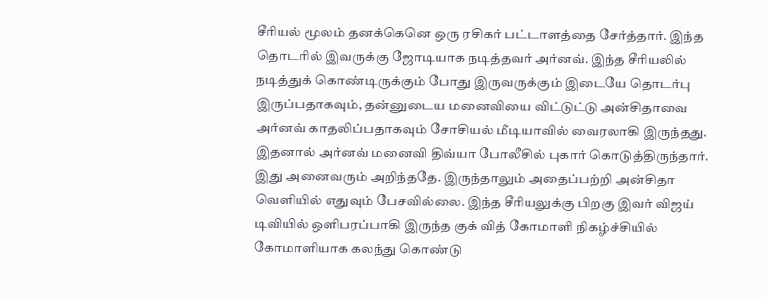சீரியல் மூலம் தனக்கெனெ ஒரு ரசிகர் பட்டாளத்தை சேர்த்தார். இந்த தொடரில் இவருக்கு ஜோடியாக நடித்தவர் அர்னவ். இந்த சீரியலில் நடித்துக் கொண்டிருக்கும் போது இருவருக்கும் இடையே தொடர்பு இருப்பதாகவும், தன்னுடைய மனைவியை விட்டுட்டு அன்சிதாவை அர்னவ் காதலிப்பதாகவும் சோசியல் மீடியாவில் வைரலாகி இருந்தது.
இதனால் அர்னவ் மனைவி திவ்யா போலீசில் புகார் கொடுத்திருந்தார். இது அனைவரும் அறிந்ததே. இருந்தாலும் அதைப்பற்றி அன்சிதா வெளியில் எதுவும் பேசவில்லை. இந்த சீரியலுக்கு பிறகு இவர் விஜய் டிவியில் ஒளிபரப்பாகி இருந்த குக் வித் கோமாளி நிகழ்ச்சியில் கோமாளியாக கலந்து கொண்டு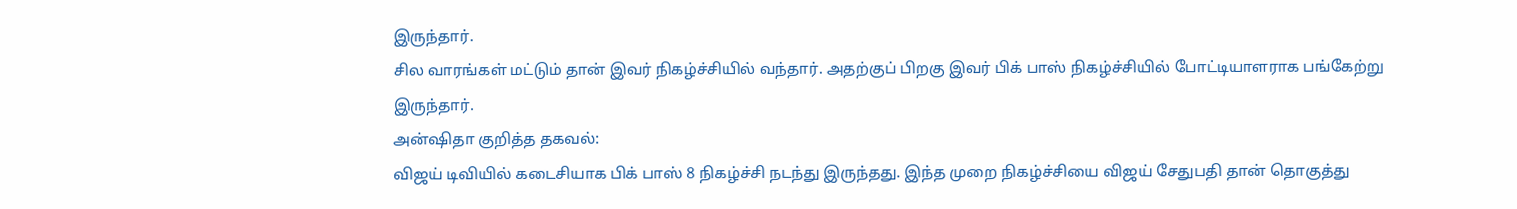இருந்தார்.
சில வாரங்கள் மட்டும் தான் இவர் நிகழ்ச்சியில் வந்தார். அதற்குப் பிறகு இவர் பிக் பாஸ் நிகழ்ச்சியில் போட்டியாளராக பங்கேற்று இருந்தார்.
அன்ஷிதா குறித்த தகவல்:
விஜய் டிவியில் கடைசியாக பிக் பாஸ் 8 நிகழ்ச்சி நடந்து இருந்தது. இந்த முறை நிகழ்ச்சியை விஜய் சேதுபதி தான் தொகுத்து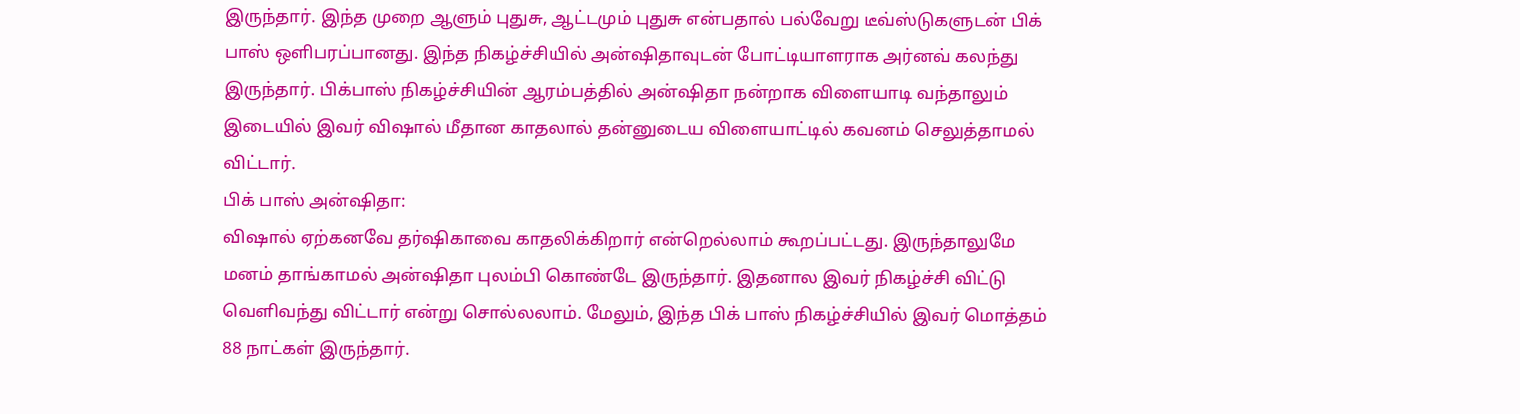இருந்தார். இந்த முறை ஆளும் புதுசு, ஆட்டமும் புதுசு என்பதால் பல்வேறு டீவ்ஸ்டுகளுடன் பிக் பாஸ் ஒளிபரப்பானது. இந்த நிகழ்ச்சியில் அன்ஷிதாவுடன் போட்டியாளராக அர்னவ் கலந்து இருந்தார். பிக்பாஸ் நிகழ்ச்சியின் ஆரம்பத்தில் அன்ஷிதா நன்றாக விளையாடி வந்தாலும் இடையில் இவர் விஷால் மீதான காதலால் தன்னுடைய விளையாட்டில் கவனம் செலுத்தாமல் விட்டார்.
பிக் பாஸ் அன்ஷிதா:
விஷால் ஏற்கனவே தர்ஷிகாவை காதலிக்கிறார் என்றெல்லாம் கூறப்பட்டது. இருந்தாலுமே மனம் தாங்காமல் அன்ஷிதா புலம்பி கொண்டே இருந்தார். இதனால இவர் நிகழ்ச்சி விட்டு வெளிவந்து விட்டார் என்று சொல்லலாம். மேலும், இந்த பிக் பாஸ் நிகழ்ச்சியில் இவர் மொத்தம் 88 நாட்கள் இருந்தார்.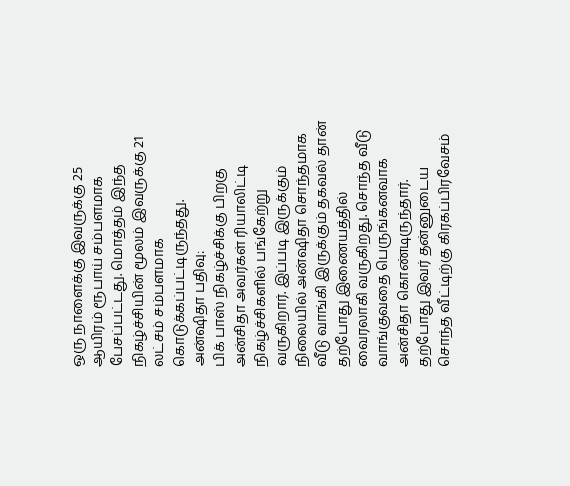ஒரு நாளைக்கு இவருக்கு 25 ஆயிரம் ரூபாய் சம்பளமாக பேசப்பட்டது. மொத்தம் இந்த நிகழ்ச்சியின் மூலம் இவருக்கு 21 லட்சம் சம்பளமாக கொடுக்கப்பட்டிருந்தது.
அன்ஷிதா பதிவு:
பிக் பாஸ் நிகழ்ச்சிக்கு பிறகு அன்சிதா அவர்கள் ரியாலிட்டி நிகழ்ச்சிகளில் பங்கேற்று வருகிறார். இப்படி இருக்கும் நிலையில் அன்ஷிதா சொந்தமாக வீடு வாங்கி இருக்கும் தகவல் தான் தற்போது இணையத்தில் வைரலாகி வருகிறது. சொந்த வீடு வாங்குவதை பெருங்கனவாக அன்சிதா கொண்டிருந்தார். தற்போது இவர் தன்னுடைய சொந்த வீட்டிற்கு கிரகப்பிரவேசம்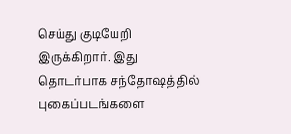செய்து குடியேறி இருக்கிறார். இது தொடர்பாக சந்தோஷத்தில் புகைப்படங்களை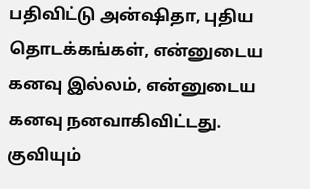பதிவிட்டு அன்ஷிதா, புதிய தொடக்கங்கள், என்னுடைய கனவு இல்லம், என்னுடைய கனவு நனவாகிவிட்டது.
குவியும்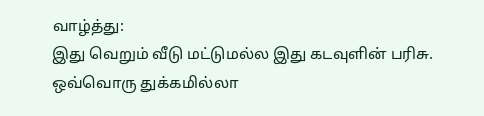வாழ்த்து:
இது வெறும் வீடு மட்டுமல்ல இது கடவுளின் பரிசு. ஒவ்வொரு துக்கமில்லா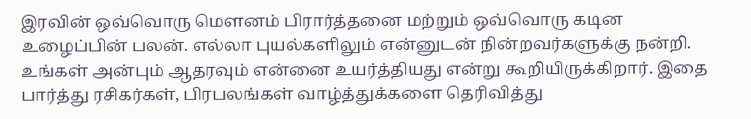இரவின் ஒவ்வொரு மௌனம் பிரார்த்தனை மற்றும் ஒவ்வொரு கடின உழைப்பின் பலன். எல்லா புயல்களிலும் என்னுடன் நின்றவர்களுக்கு நன்றி. உங்கள் அன்பும் ஆதரவும் என்னை உயர்த்தியது என்று கூறியிருக்கிறார். இதை பார்த்து ரசிகர்கள், பிரபலங்கள் வாழ்த்துக்களை தெரிவித்து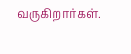வருகிறார்கள்.